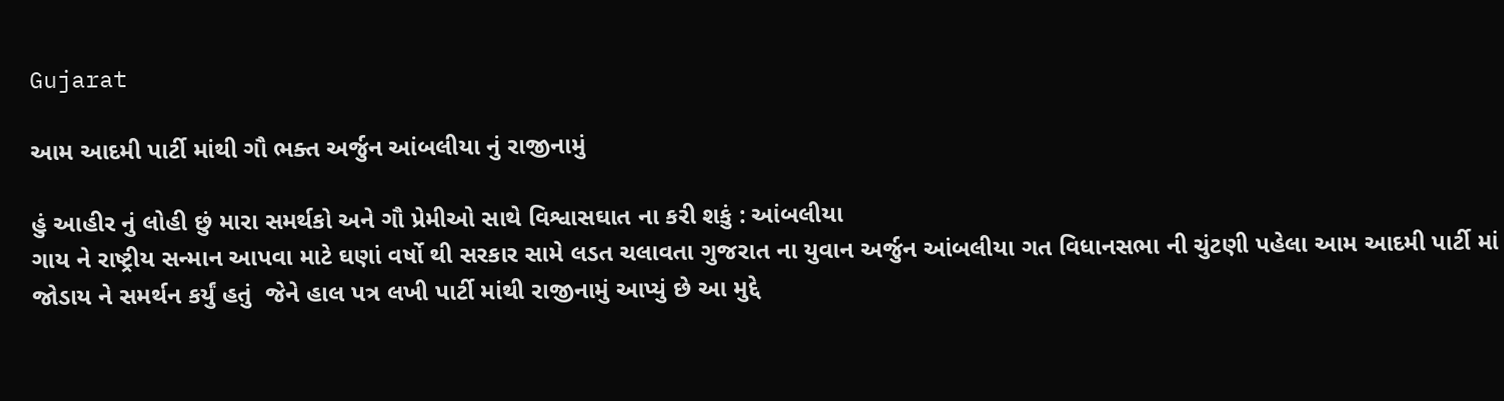Gujarat

આમ આદમી પાર્ટી માંથી ગૌ ભક્ત અર્જુન આંબલીયા નું રાજીનામું

હું આહીર નું લોહી છું મારા સમર્થકો અને ગૌ પ્રેમીઓ સાથે વિશ્વાસઘાત ના કરી શકું : આંબલીયા
ગાય ને રાષ્ટ્રીય સન્માન આપવા માટે ઘણાં વર્ષો થી સરકાર સામે લડત ચલાવતા ગુજરાત ના યુવાન અર્જુન આંબલીયા ગત વિધાનસભા ની ચુંટણી પહેલા આમ આદમી પાર્ટી માં જોડાય ને સમર્થન કર્યું હતું  જેને હાલ પત્ર લખી પાર્ટી માંથી રાજીનામું આપ્યું છે આ મુદ્દે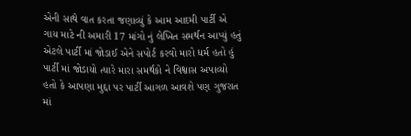એની સાથે વાત કરતા જણાવ્યું કે આમ આદમી પાર્ટી એ ગાય માટે ની અમારી 17 માંગો નું લેખિત સમર્થન આપ્યું હતું એટલે પાર્ટી માં જોડાઈ એને સપોર્ટ કરવો મારો ધર્મ હતો હું પાર્ટી માં જોડાયો ત્યારે મારા સમર્થકો ને વિશ્વાસ અપાવ્યો હતો કે આપણા મુદ્દા પર પાર્ટી આગળ આવશે પણ ગુજરાત માં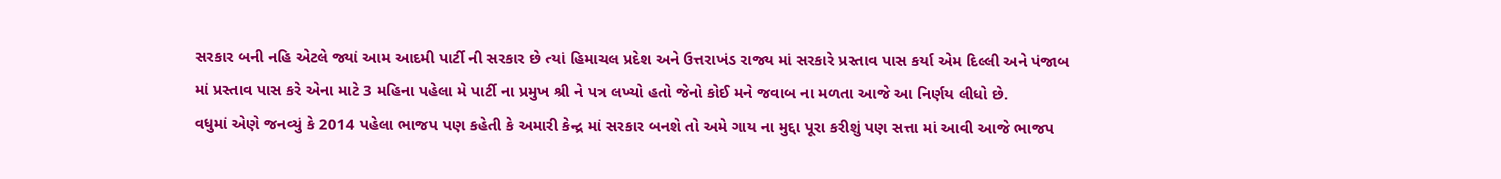સરકાર બની નહિ એટલે જ્યાં આમ આદમી પાર્ટી ની સરકાર છે ત્યાં હિમાચલ પ્રદેશ અને ઉત્તરાખંડ રાજ્ય માં સરકારે પ્રસ્તાવ પાસ કર્યા એમ દિલ્લી અને પંજાબ માં પ્રસ્તાવ પાસ કરે એના માટે 3 મહિના પહેલા મે પાર્ટી ના પ્રમુખ શ્રી ને પત્ર લખ્યો હતો જેનો કોઈ મને જવાબ ના મળતા આજે આ નિર્ણય લીધો છે.
વધુમાં એણે જનવ્યું કે 2014 પહેલા ભાજપ પણ કહેતી કે અમારી કેન્દ્ર માં સરકાર બનશે તો અમે ગાય ના મુદ્દા પૂરા કરીશું પણ સત્તા માં આવી આજે ભાજપ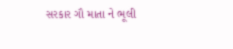સરકાર ગૌ માતા ને ભૂલી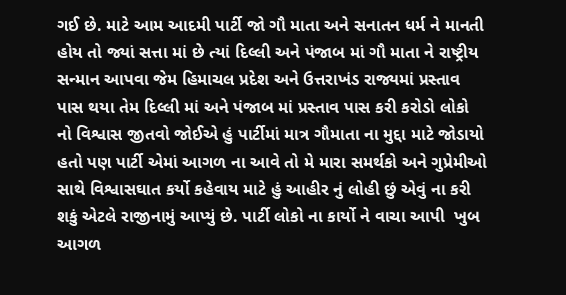ગઈ છે. માટે આમ આદમી પાર્ટી જો ગૌ માતા અને સનાતન ધર્મ ને માનતી હોય તો જ્યાં સત્તા માં છે ત્યાં દિલ્લી અને પંજાબ માં ગૌ માતા ને રાષ્ટ્રીય સન્માન આપવા જેમ હિમાચલ પ્રદેશ અને ઉત્તરાખંડ રાજ્યમાં પ્રસ્તાવ પાસ થયા તેમ દિલ્લી માં અને પંજાબ માં પ્રસ્તાવ પાસ કરી કરોડો લોકો નો વિશ્વાસ જીતવો જોઈએ હું પાર્ટીમાં માત્ર ગૌમાતા ના મુદ્દા માટે જોડાયો હતો પણ પાર્ટી એમાં આગળ ના આવે તો મે મારા સમર્થકો અને ગુપ્રેમીઓ સાથે વિશ્વાસઘાત કર્યો કહેવાય માટે હું આહીર નું લોહી છું એવું ના કરી શકું એટલે રાજીનામું આપ્યું છે. પાર્ટી લોકો ના કાર્યો ને વાચા આપી  ખુબ આગળ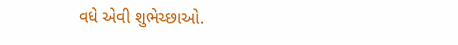વધે એવી શુભેચ્છાઓ.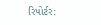રિપોર્ટર: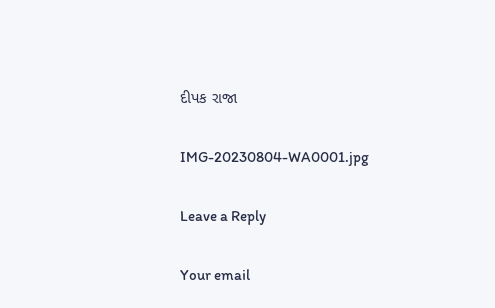દીપક રાજા

IMG-20230804-WA0001.jpg

Leave a Reply

Your email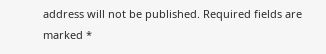address will not be published. Required fields are marked *